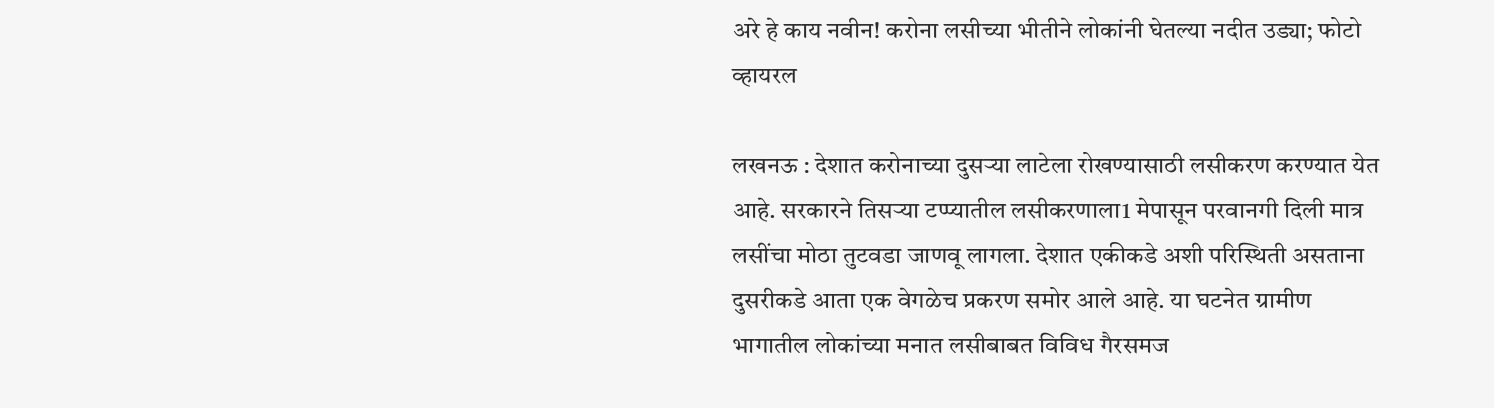अरे हे काय नवीन! करोना लसीच्या भीतीने लोकांनी घेतल्या नदीत उड्या; फोटो व्हायरल

लखनऊ : देशात करोनाच्या दुसऱ्या लाटेला रोखण्यासाठी लसीकरण करण्यात येत आहे. सरकारने तिसऱ्या टप्प्यातील लसीकरणाला1 मेपासून परवानगी दिली मात्र लसींचा मोठा तुटवडा जाणवू लागला. देशात एकीकडे अशी परिस्थिती असताना दुसरीकडे आता एक वेगळेच प्रकरण समोर आले आहे. या घटनेत ग्रामीण भागातील लोकांच्या मनात लसीबाबत विविध गैरसमज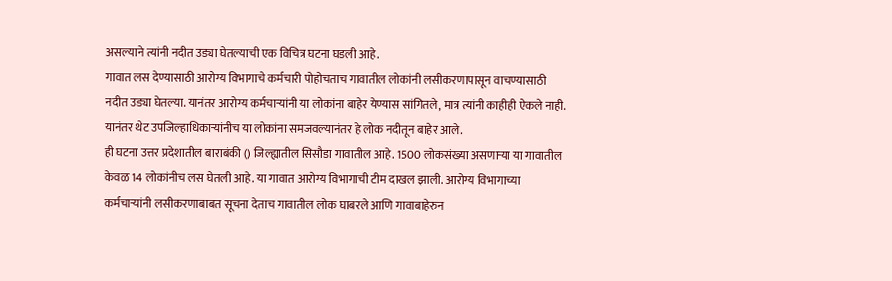असल्याने त्यांनी नदीत उड्या घेतल्याची एक विचित्र घटना घडली आहे.
गावात लस देण्यासाठी आरोग्य विभागाचे कर्मचारी पोहोचताच गावातील लोकांनी लसीकरणापासून वाचण्यासाठी नदीत उड्या घेतल्या. यानंतर आरोग्य कर्मचाऱ्यांनी या लोकांना बाहेर येण्यास सांगितले, मात्र त्यांनी काहीही ऐकले नाही. यानंतर थेट उपजिल्हाधिकाऱ्यांनीच या लोकांना समजवल्यानंतर हे लोक नदीतून बाहेर आले.
ही घटना उत्तर प्रदेशातील बाराबंकी () जिल्ह्यातील सिसौडा गावातील आहे. 1500 लोकसंख्या असणाऱ्या या गावातील केवळ 14 लोकांनीच लस घेतली आहे. या गावात आरोग्य विभागाची टीम दाखल झाली. आरोग्य विभागाच्या कर्मचाऱ्यांनी लसीकरणाबाबत सूचना देताच गावातील लोक घाबरले आणि गावाबाहेरुन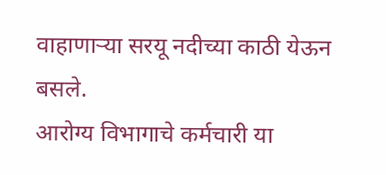वाहाणाऱ्या सरयू नदीच्या काठी येऊन बसले.
आरोग्य विभागाचे कर्मचारी या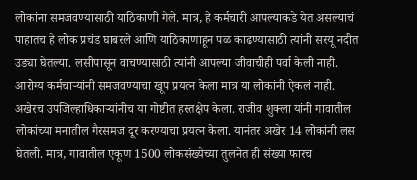लोकांना समजवण्यासाठी याठिकाणी गेले. मात्र, हे कर्मचारी आपल्याकडे येत असल्याचं पाहातच हे लोक प्रचंड घाबरले आणि याठिकाणाहून पळ काढण्यासाठी त्यांनी सरयू नदीत उड्या घेतल्या. लसीपासून वाचण्यासाठी त्यांनी आपल्या जीवाचीही पर्वा केली नाही.
आरोग्य कर्मचाऱ्यांनी समजवण्याचा खूप प्रयत्न केला मात्र या लोकांनी ऐकलं नाही. अखेरच उपजिल्हाधिकाऱ्यांनीच या गोष्टीत हस्तक्षेप केला. राजीव शुक्ला यांनी गावातील लोकांच्या मनातील गैरसमज दूर करण्याचा प्रयत्न केला. यानंतर अखेर 14 लोकांनी लस घेतली. मात्र, गावातील एकूण 1500 लोकसंख्येच्या तुलनेत ही संख्या फारच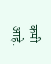कमी आहे.